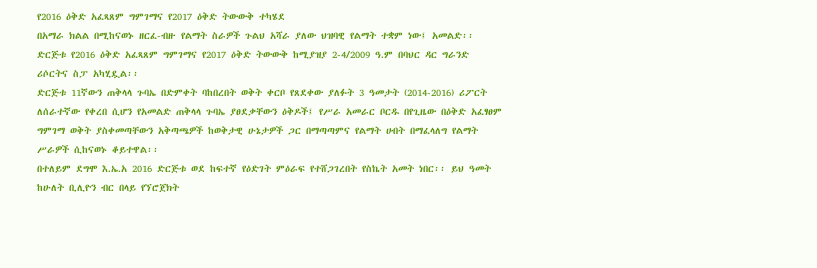የ2016 ዕቅድ አፈጻጸም ግምገማና የ2017 ዕቅድ ትውውቅ ተካሄደ
በአማራ ክልል በሚከናወኑ ዘርፈ-ብዙ የልማት ስራዎች ጉልህ አሻራ ያለው ህዝባዊ የልማት ተቋም ነው፤ አመልድ፡፡ ድርጅቱ የ2016 ዕቅድ አፈጻጸም ግምገማና የ2017 ዕቅድ ትውውቅ ከሚያዝያ 2-4/2009 ዓ.ም በባህር ዳር ግራንድ ሪሶርትና ስፓ አካሂዷል፡፡
ድርጅቱ 11ኛውን ጠቅላላ ጉባኤ በድምቀት ባከበረበት ወቅት ቀርቦ የጸደቀው ያለፉት 3 ዓመታት (2014-2016) ሪፖርት ለሰራተኛው የቀረበ ሲሆን የአመልድ ጠቅላላ ጉባኤ ያፀደቃቸውን ዕቅዶች፤ የሥራ አመራር ቦርዱ በየጊዜው በዕቅድ አፈፃፀም ግምገማ ወቅት ያስቀመጣቸውን አቅጣጫዎች ከወቅታዊ ሁኔታዎች ጋር በማጣጣምና የልማት ሀብት በማፈላለግ የልማት ሥራዎች ሲከናወኑ ቆይተዋል፡፡
በተለይም ደግሞ እ.ኤ.አ 2016 ድርጅቱ ወደ ከፍተኛ የዕድገት ምዕራፍ የተሸጋገረበት የስኬት አመት ነበር፡፡ ይህ ዓመት ከሁለት ቢሊዮን ብር በላይ የኘሮጀክት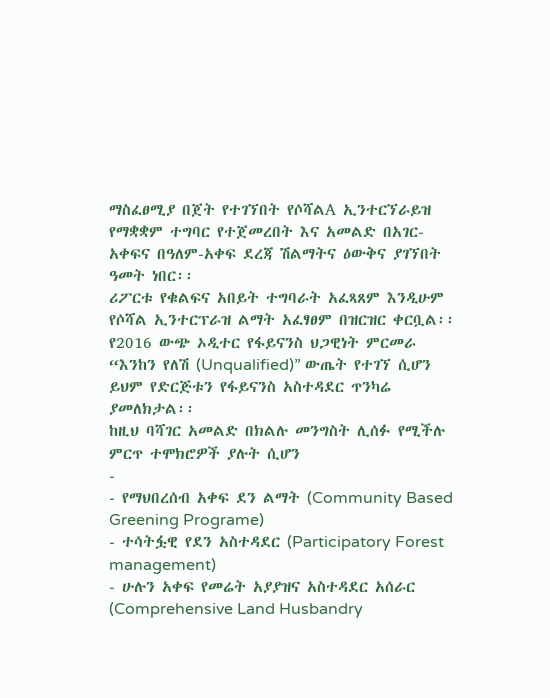ማስፈፀሚያ በጀት የተገኘበት የሶሻልA ኢንተርኘራይዝ የማቋቋም ተግባር የተጀመረበት እና አመልድ በአገር-አቀፍና በዓለም-አቀፍ ደረጃ ሽልማትና ዕውቅና ያገኘበት ዓመት ነበር፡፡
ሪፖርቱ የቁልፍና አበይት ተግባራት አፈጻጸም እንዲሁም የሶሻል ኢንተርፕራዝ ልማት አፈፃፀም በዝርዝር ቀርቧል፡፡ የ2016 ውጭ ኦዲተር የፋይናንስ ህጋዊነት ምርመራ “እንከን የለሽ (Unqualified)” ውጤት የተገኘ ሲሆን ይህም የድርጅቱን የፋይናንስ አስተዳደር ጥንካሬ ያመለክታል፡፡
ከዚህ ባሻገር አመልድ በክልሉ መንግስት ሊሰፉ የሚችሉ ምርጥ ተሞክሮዎች ያሉት ሲሆን
-
- የማህበረሰብ አቀፍ ደን ልማት (Community Based Greening Programe)
- ተሳትፏዊ የደን አስተዳደር (Participatory Forest management)
- ሁሉን አቀፍ የመሬት አያያዝና አስተዳደር አሰራር (Comprehensive Land Husbandry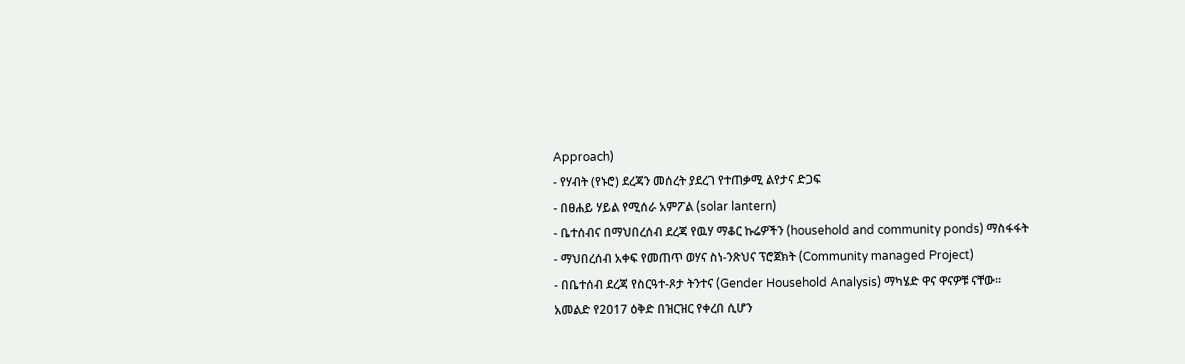Approach)
- የሃብት (የኑሮ) ደረጃን መሰረት ያደረገ የተጠቃሚ ልየታና ድጋፍ
- በፀሐይ ሃይል የሚሰራ አምፖል (solar lantern)
- ቤተሰብና በማህበረሰብ ደረጃ የዉሃ ማቆር ኩሬዎችን (household and community ponds) ማስፋፋት
- ማህበረሰብ አቀፍ የመጠጥ ወሃና ስነ-ንጽህና ፕሮጀክት (Community managed Project)
- በቤተሰብ ደረጃ የስርዓተ-ጾታ ትንተና (Gender Household Analysis) ማካሄድ ዋና ዋናዎቹ ናቸው፡፡
አመልድ የ2017 ዕቅድ በዝርዝር የቀረበ ሲሆን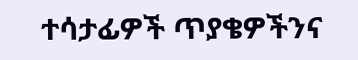ተሳታፊዎች ጥያቄዎችንና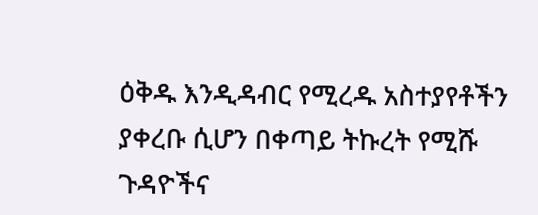ዕቅዱ እንዲዳብር የሚረዱ አስተያየቶችን ያቀረቡ ሲሆን በቀጣይ ትኩረት የሚሹ ጉዳዮችና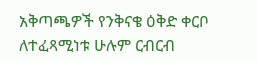አቅጣጫዎች የንቅናቄ ዕቅድ ቀርቦ ለተፈጻሚነቱ ሁሉም ርብርብ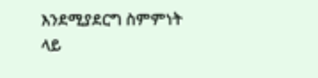እንደሚያደርግ ስምምነት ላይ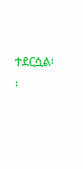ተደርሷል፡፡